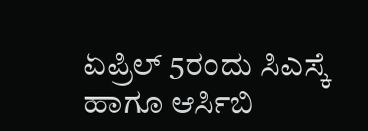ಏಪ್ರಿಲ್ 5ರಂದು ಸಿಎಸ್ಕೆ ಹಾಗೂ ಆರ್ಸಿಬಿ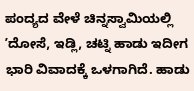ಪಂದ್ಯದ ವೇಳೆ ಚಿನ್ನಸ್ವಾಮಿಯಲ್ಲಿ ʼದೋಸೆ, ಇಡ್ಲಿ, ಚಟ್ನಿ ಹಾಡು ಇದೀಗ ಭಾರಿ ವಿವಾದಕ್ಕೆ ಒಳಗಾಗಿದೆ. ಹಾಡು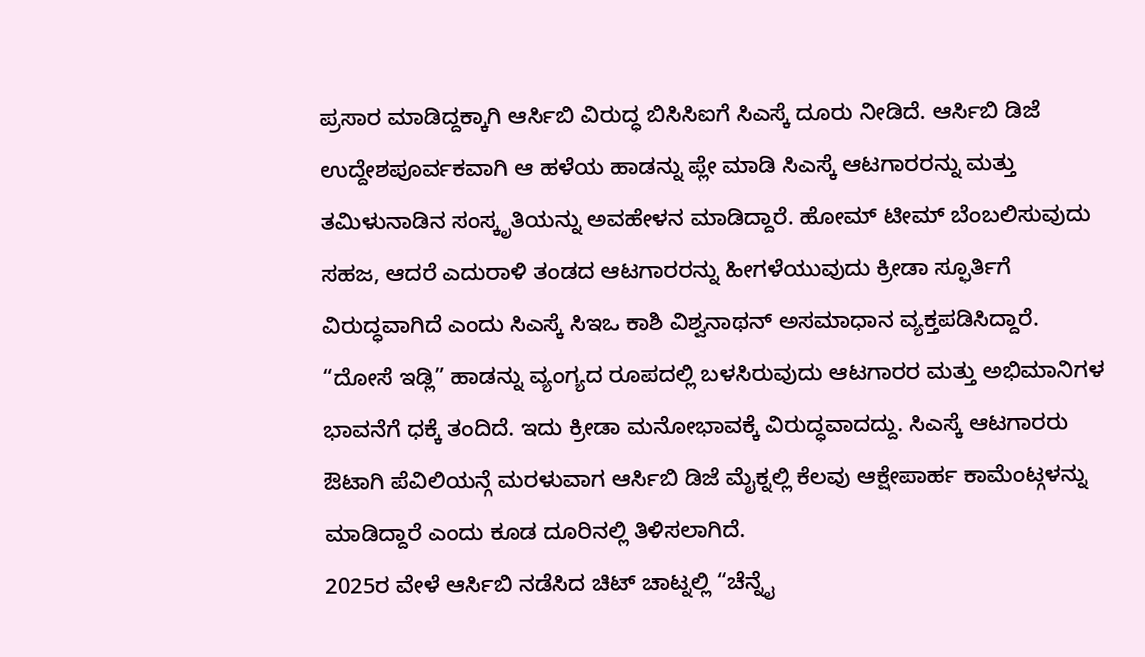ಪ್ರಸಾರ ಮಾಡಿದ್ದಕ್ಕಾಗಿ ಆರ್ಸಿಬಿ ವಿರುದ್ಧ ಬಿಸಿಸಿಐಗೆ ಸಿಎಸ್ಕೆ ದೂರು ನೀಡಿದೆ. ಆರ್ಸಿಬಿ ಡಿಜೆ ಉದ್ದೇಶಪೂರ್ವಕವಾಗಿ ಆ ಹಳೆಯ ಹಾಡನ್ನು ಪ್ಲೇ ಮಾಡಿ ಸಿಎಸ್ಕೆ ಆಟಗಾರರನ್ನು ಮತ್ತು ತಮಿಳುನಾಡಿನ ಸಂಸ್ಕೃತಿಯನ್ನು ಅವಹೇಳನ ಮಾಡಿದ್ದಾರೆ. ಹೋಮ್ ಟೀಮ್ ಬೆಂಬಲಿಸುವುದು ಸಹಜ, ಆದರೆ ಎದುರಾಳಿ ತಂಡದ ಆಟಗಾರರನ್ನು ಹೀಗಳೆಯುವುದು ಕ್ರೀಡಾ ಸ್ಫೂರ್ತಿಗೆ ವಿರುದ್ಧವಾಗಿದೆ ಎಂದು ಸಿಎಸ್ಕೆ ಸಿಇಒ ಕಾಶಿ ವಿಶ್ವನಾಥನ್ ಅಸಮಾಧಾನ ವ್ಯಕ್ತಪಡಿಸಿದ್ದಾರೆ. “ದೋಸೆ ಇಡ್ಲಿ” ಹಾಡನ್ನು ವ್ಯಂಗ್ಯದ ರೂಪದಲ್ಲಿ ಬಳಸಿರುವುದು ಆಟಗಾರರ ಮತ್ತು ಅಭಿಮಾನಿಗಳ ಭಾವನೆಗೆ ಧಕ್ಕೆ ತಂದಿದೆ. ಇದು ಕ್ರೀಡಾ ಮನೋಭಾವಕ್ಕೆ ವಿರುದ್ಧವಾದದ್ದು. ಸಿಎಸ್ಕೆ ಆಟಗಾರರು ಔಟಾಗಿ ಪೆವಿಲಿಯನ್ಗೆ ಮರಳುವಾಗ ಆರ್ಸಿಬಿ ಡಿಜೆ ಮೈಕ್ನಲ್ಲಿ ಕೆಲವು ಆಕ್ಷೇಪಾರ್ಹ ಕಾಮೆಂಟ್ಗಳನ್ನು ಮಾಡಿದ್ದಾರೆ ಎಂದು ಕೂಡ ದೂರಿನಲ್ಲಿ ತಿಳಿಸಲಾಗಿದೆ.
2025ರ ವೇಳೆ ಆರ್ಸಿಬಿ ನಡೆಸಿದ ಚಿಟ್ ಚಾಟ್ನಲ್ಲಿ “ಚೆನ್ನೈ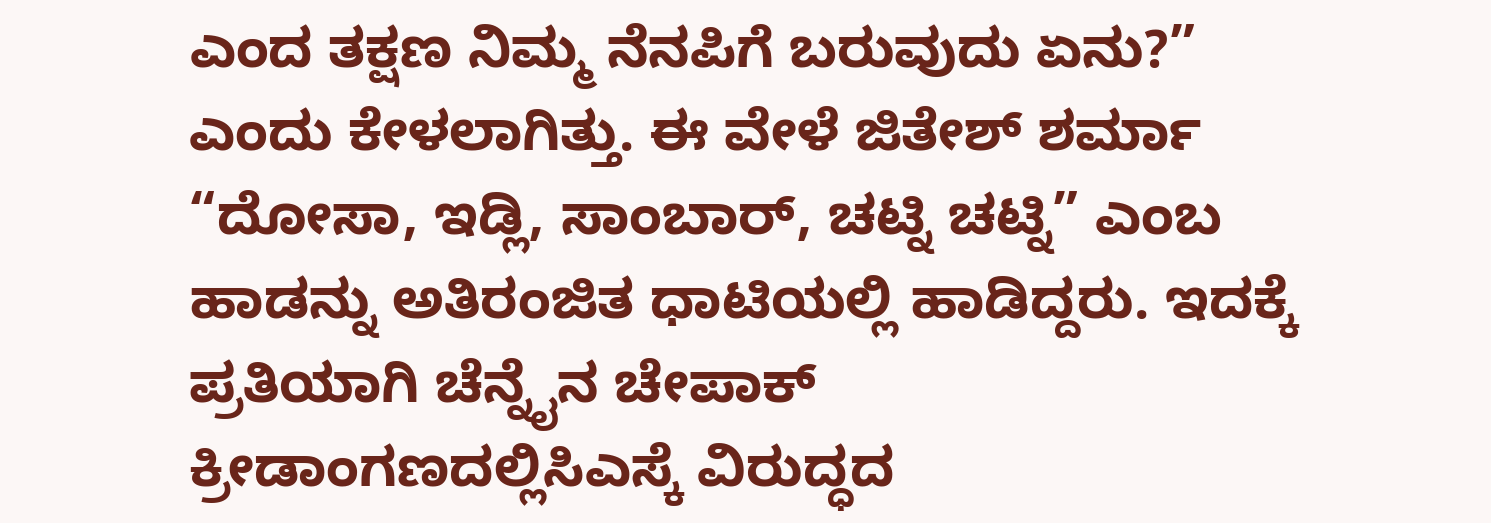ಎಂದ ತಕ್ಷಣ ನಿಮ್ಮ ನೆನಪಿಗೆ ಬರುವುದು ಏನು?” ಎಂದು ಕೇಳಲಾಗಿತ್ತು. ಈ ವೇಳೆ ಜಿತೇಶ್ ಶರ್ಮಾ “ದೋಸಾ, ಇಡ್ಲಿ, ಸಾಂಬಾರ್, ಚಟ್ನಿ ಚಟ್ನಿ” ಎಂಬ ಹಾಡನ್ನು ಅತಿರಂಜಿತ ಧಾಟಿಯಲ್ಲಿ ಹಾಡಿದ್ದರು. ಇದಕ್ಕೆ ಪ್ರತಿಯಾಗಿ ಚೆನ್ನೈನ ಚೇಪಾಕ್ ಕ್ರೀಡಾಂಗಣದಲ್ಲಿಸಿಎಸ್ಕೆ ವಿರುದ್ಧದ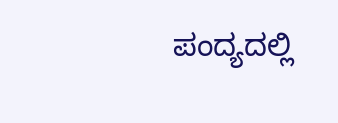ಪಂದ್ಯದಲ್ಲಿ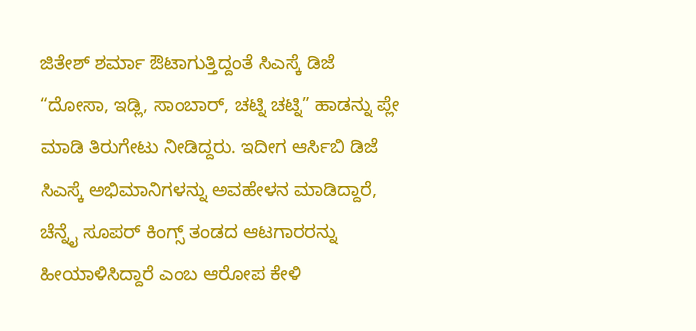ಜಿತೇಶ್ ಶರ್ಮಾ ಔಟಾಗುತ್ತಿದ್ದಂತೆ ಸಿಎಸ್ಕೆ ಡಿಜೆ “ದೋಸಾ, ಇಡ್ಲಿ, ಸಾಂಬಾರ್, ಚಟ್ನಿ ಚಟ್ನಿ” ಹಾಡನ್ನು ಪ್ಲೇ ಮಾಡಿ ತಿರುಗೇಟು ನೀಡಿದ್ದರು. ಇದೀಗ ಆರ್ಸಿಬಿ ಡಿಜೆ ಸಿಎಸ್ಕೆ ಅಭಿಮಾನಿಗಳನ್ನು ಅವಹೇಳನ ಮಾಡಿದ್ದಾರೆ, ಚೆನ್ನೈ ಸೂಪರ್ ಕಿಂಗ್ಸ್ ತಂಡದ ಆಟಗಾರರನ್ನು ಹೀಯಾಳಿಸಿದ್ದಾರೆ ಎಂಬ ಆರೋಪ ಕೇಳಿ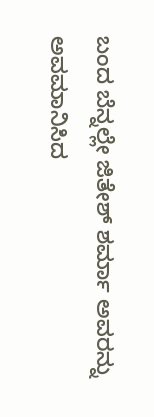ಬಂದ ಬೆನ್ನಲ್ಲೇ ಜಿತೇಶ್ ಶರ್ಮಾ ಅವರನ್ನು ಅವಮಾನಿಸಿದ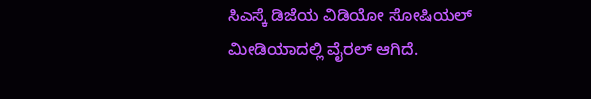ಸಿಎಸ್ಕೆ ಡಿಜೆಯ ವಿಡಿಯೋ ಸೋಷಿಯಲ್ ಮೀಡಿಯಾದಲ್ಲಿ ವೈರಲ್ ಆಗಿದೆ.